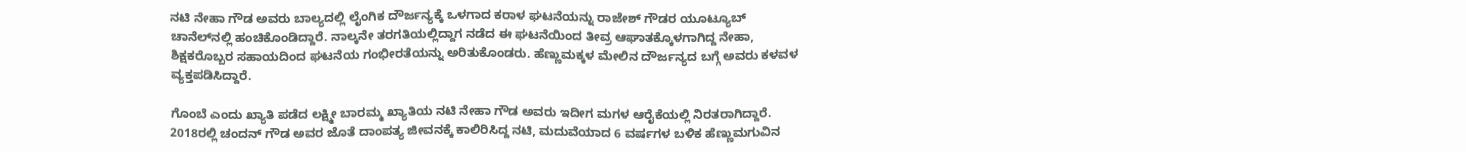ನಟಿ ನೇಹಾ ಗೌಡ ಅವರು ಬಾಲ್ಯದಲ್ಲಿ ಲೈಂಗಿಕ ದೌರ್ಜನ್ಯಕ್ಕೆ ಒಳಗಾದ ಕರಾಳ ಘಟನೆಯನ್ನು ರಾಜೇಶ್ ಗೌಡರ ಯೂಟ್ಯೂಬ್ ಚಾನೆಲ್‌ನಲ್ಲಿ ಹಂಚಿಕೊಂಡಿದ್ದಾರೆ. ನಾಲ್ಕನೇ ತರಗತಿಯಲ್ಲಿದ್ದಾಗ ನಡೆದ ಈ ಘಟನೆಯಿಂದ ತೀವ್ರ ಆಘಾತಕ್ಕೊಳಗಾಗಿದ್ದ ನೇಹಾ, ಶಿಕ್ಷಕರೊಬ್ಬರ ಸಹಾಯದಿಂದ ಘಟನೆಯ ಗಂಭೀರತೆಯನ್ನು ಅರಿತುಕೊಂಡರು. ಹೆಣ್ಣುಮಕ್ಕಳ ಮೇಲಿನ ದೌರ್ಜನ್ಯದ ಬಗ್ಗೆ ಅವರು ಕಳವಳ ವ್ಯಕ್ತಪಡಿಸಿದ್ದಾರೆ.

ಗೊಂಬೆ ಎಂದು ಖ್ಯಾತಿ ಪಡೆದ ಲಕ್ಷ್ಮೀ ಬಾರಮ್ಮ ಖ್ಯಾತಿಯ ನಟಿ ನೇಹಾ ಗೌಡ ಅವರು ಇದೀಗ ಮಗಳ ಆರೈಕೆಯಲ್ಲಿ ನಿರತರಾಗಿದ್ದಾರೆ. 2018ರಲ್ಲಿ ಚಂದನ್ ಗೌಡ ಅವರ ಜೊತೆ ದಾಂಪತ್ಯ ಜೀವನಕ್ಕೆ ಕಾಲಿರಿಸಿದ್ದ ನಟಿ, ಮದುವೆಯಾದ 6 ವರ್ಷಗಳ ಬಳಿಕ ಹೆಣ್ಣುಮಗುವಿನ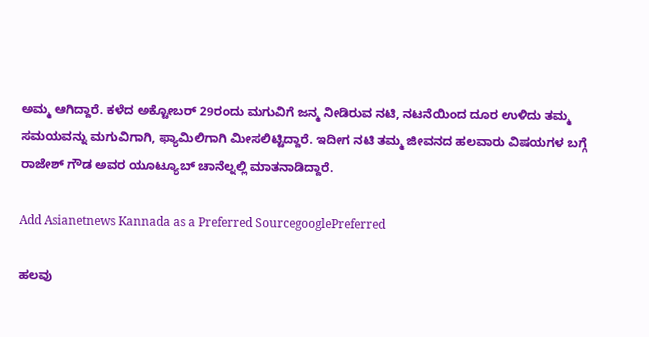ಅಮ್ಮ ಆಗಿದ್ದಾರೆ. ಕಳೆದ ಅಕ್ಟೋಬರ್ 29ರಂದು ಮಗುವಿಗೆ ಜನ್ಮ ನೀಡಿರುವ ನಟಿ, ನಟನೆಯಿಂದ ದೂರ ಉಳಿದು ತಮ್ಮ ಸಮಯವನ್ನು ಮಗುವಿಗಾಗಿ, ಫ್ಯಾಮಿಲಿಗಾಗಿ ಮೀಸಲಿಟ್ಟಿದ್ದಾರೆ. ಇದೀಗ ನಟಿ ತಮ್ಮ ಜೀವನದ ಹಲವಾರು ವಿಷಯಗಳ ಬಗ್ಗೆ ರಾಜೇಶ್ ಗೌಡ ಅವರ ಯೂಟ್ಯೂಬ್ ಚಾನೆಲ್ನಲ್ಲಿ ಮಾತನಾಡಿದ್ದಾರೆ.

Add Asianetnews Kannada as a Preferred SourcegooglePreferred

ಹಲವು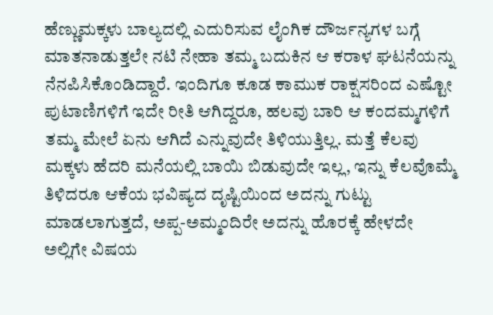ಹೆಣ್ಣುಮಕ್ಕಳು ಬಾಲ್ಯದಲ್ಲಿ ಎದುರಿಸುವ ಲೈಂಗಿಕ ದೌರ್ಜನ್ಯಗಳ ಬಗ್ಗೆ ಮಾತನಾಡುತ್ತಲೇ ನಟಿ ನೇಹಾ ತಮ್ಮ ಬದುಕಿನ ಆ ಕರಾಳ ಘಟನೆಯನ್ನು ನೆನಪಿಸಿಕೊಂಡಿದ್ದಾರೆ. ಇಂದಿಗೂ ಕೂಡ ಕಾಮುಕ ರಾಕ್ಷಸರಿಂದ ಎಷ್ಟೋ ಪುಟಾಣಿಗಳಿಗೆ ಇದೇ ರೀತಿ ಆಗಿದ್ದರೂ, ಹಲವು ಬಾರಿ ಆ ಕಂದಮ್ಮಗಳಿಗೆ ತಮ್ಮ ಮೇಲೆ ಏನು ಆಗಿದೆ ಎನ್ನುವುದೇ ತಿಳಿಯುತ್ತಿಲ್ಲ. ಮತ್ತೆ ಕೆಲವು ಮಕ್ಕಳು ಹೆದರಿ ಮನೆಯಲ್ಲಿ ಬಾಯಿ ಬಿಡುವುದೇ ಇಲ್ಲ, ಇನ್ನು ಕೆಲವೊಮ್ಮೆ ತಿಳಿದರೂ ಆಕೆಯ ಭವಿಷ್ಯದ ದೃಷ್ಟಿಯಿಂದ ಅದನ್ನು ಗುಟ್ಟು ಮಾಡಲಾಗುತ್ತದೆ, ಅಪ್ಪ-ಅಮ್ಮಂದಿರೇ ಅದನ್ನು ಹೊರಕ್ಕೆ ಹೇಳದೇ ಅಲ್ಲಿಗೇ ವಿಷಯ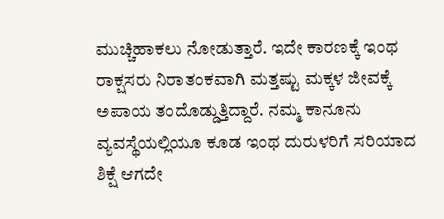ಮುಚ್ಚಿಹಾಕಲು ನೋಡುತ್ತಾರೆ. ಇದೇ ಕಾರಣಕ್ಕೆ ಇಂಥ ರಾಕ್ಷಸರು ನಿರಾತಂಕವಾಗಿ ಮತ್ತಷ್ಟು ಮಕ್ಕಳ ಜೀವಕ್ಕೆ ಅಪಾಯ ತಂದೊಡ್ಡುತ್ತಿದ್ದಾರೆ. ನಮ್ಮ ಕಾನೂನು ವ್ಯವಸ್ಥೆಯಲ್ಲಿಯೂ ಕೂಡ ಇಂಥ ದುರುಳರಿಗೆ ಸರಿಯಾದ ಶಿಕ್ಷೆ ಆಗದೇ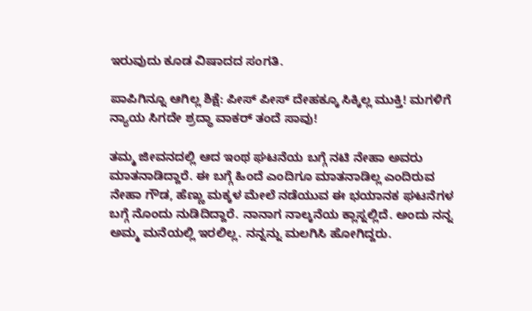ಇರುವುದು ಕೂಡ ವಿಷಾದದ ಸಂಗತಿ.

ಪಾಪಿಗಿನ್ನೂ ಆಗಿಲ್ಲ ಶಿಕ್ಷೆ: ಪೀಸ್ ಪೀಸ್ ದೇಹಕ್ಕೂ ಸಿಕ್ಕಿಲ್ಲ ಮುಕ್ತಿ! ಮಗಳಿಗೆ ನ್ಯಾಯ ಸಿಗದೇ ಶ್ರದ್ಧಾ ವಾಕರ್ ತಂದೆ ಸಾವು!

ತಮ್ಮ ಜೀವನದಲ್ಲಿ ಆದ ಇಂಥ ಘಟನೆಯ ಬಗ್ಗೆ ನಟಿ ನೇಹಾ ಅವರು ಮಾತನಾಡಿದ್ದಾರೆ. ಈ ಬಗ್ಗೆ ಹಿಂದೆ ಎಂದಿಗೂ ಮಾತನಾಡಿಲ್ಲ ಎಂದಿರುವ ನೇಹಾ ಗೌಡ, ಹೆಣ್ಣು ಮಕ್ಕಳ ಮೇಲೆ ನಡೆಯುವ ಈ ಭಯಾನಕ ಘಟನೆಗಳ ಬಗ್ಗೆ ನೊಂದು ನುಡಿದಿದ್ದಾರೆ. ನಾನಾಗ ನಾಲ್ಕನೆಯ ಕ್ಲಾಸ್ನಲ್ಲಿದೆ. ಅಂದು ನನ್ನ ಅಮ್ಮ ಮನೆಯಲ್ಲಿ ಇರಲಿಲ್ಲ. ನನ್ನನ್ನು ಮಲಗಿಸಿ ಹೋಗಿದ್ದರು.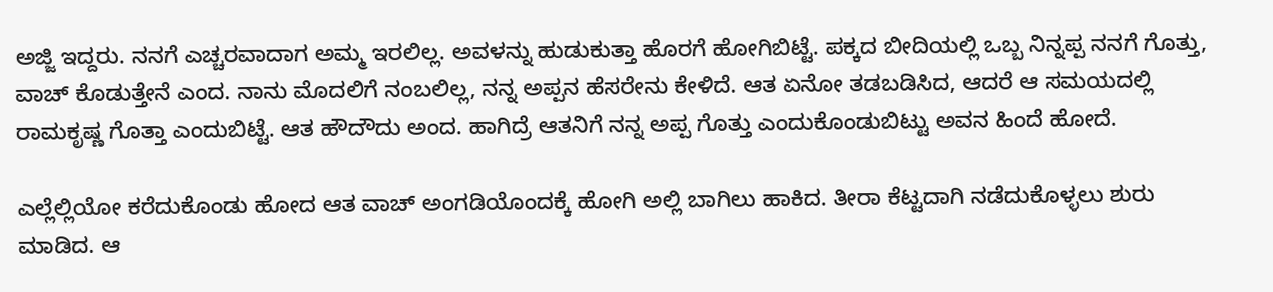ಅಜ್ಜಿ ಇದ್ದರು. ನನಗೆ ಎಚ್ಚರವಾದಾಗ ಅಮ್ಮ ಇರಲಿಲ್ಲ. ಅವಳನ್ನು ಹುಡುಕುತ್ತಾ ಹೊರಗೆ ಹೋಗಿಬಿಟ್ಟೆ. ಪಕ್ಕದ ಬೀದಿಯಲ್ಲಿ ಒಬ್ಬ ನಿನ್ನಪ್ಪ ನನಗೆ ಗೊತ್ತು, ವಾಚ್ ಕೊಡುತ್ತೇನೆ ಎಂದ. ನಾನು ಮೊದಲಿಗೆ ನಂಬಲಿಲ್ಲ, ನನ್ನ ಅಪ್ಪನ ಹೆಸರೇನು ಕೇಳಿದೆ. ಆತ ಏನೋ ತಡಬಡಿಸಿದ, ಆದರೆ ಆ ಸಮಯದಲ್ಲಿ ರಾಮಕೃಷ್ಣ ಗೊತ್ತಾ ಎಂದುಬಿಟ್ಟೆ. ಆತ ಹೌದೌದು ಅಂದ. ಹಾಗಿದ್ರೆ ಆತನಿಗೆ ನನ್ನ ಅಪ್ಪ ಗೊತ್ತು ಎಂದುಕೊಂಡುಬಿಟ್ಟು ಅವನ ಹಿಂದೆ ಹೋದೆ.

ಎಲ್ಲೆಲ್ಲಿಯೋ ಕರೆದುಕೊಂಡು ಹೋದ ಆತ ವಾಚ್ ಅಂಗಡಿಯೊಂದಕ್ಕೆ ಹೋಗಿ ಅಲ್ಲಿ ಬಾಗಿಲು ಹಾಕಿದ. ತೀರಾ ಕೆಟ್ಟದಾಗಿ ನಡೆದುಕೊಳ್ಳಲು ಶುರು ಮಾಡಿದ. ಆ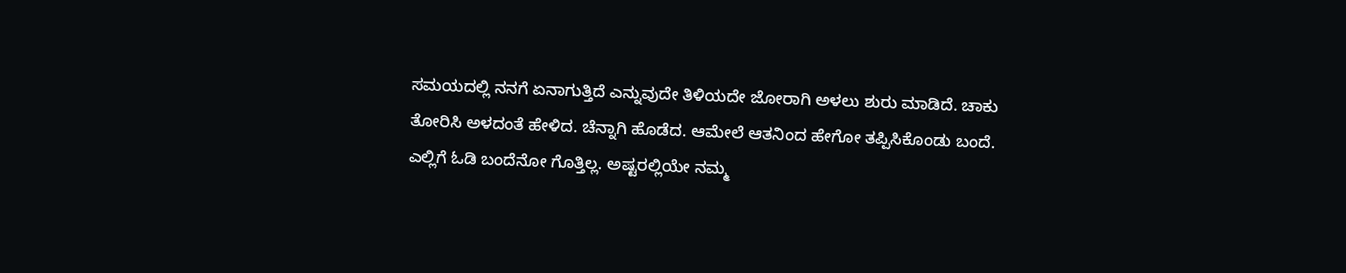ಸಮಯದಲ್ಲಿ ನನಗೆ ಏನಾಗುತ್ತಿದೆ ಎನ್ನುವುದೇ ತಿಳಿಯದೇ ಜೋರಾಗಿ ಅಳಲು ಶುರು ಮಾಡಿದೆ. ಚಾಕು ತೋರಿಸಿ ಅಳದಂತೆ ಹೇಳಿದ. ಚೆನ್ನಾಗಿ ಹೊಡೆದ. ಆಮೇಲೆ ಆತನಿಂದ ಹೇಗೋ ತಪ್ಪಿಸಿಕೊಂಡು ಬಂದೆ. ಎಲ್ಲಿಗೆ ಓಡಿ ಬಂದೆನೋ ಗೊತ್ತಿಲ್ಲ. ಅಷ್ಟರಲ್ಲಿಯೇ ನಮ್ಮ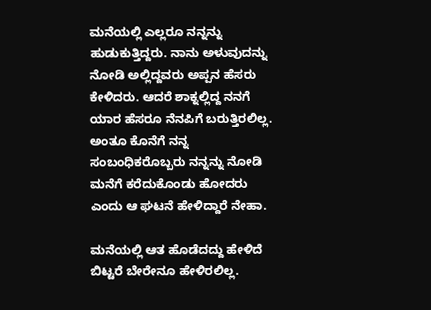ಮನೆಯಲ್ಲಿ ಎಲ್ಲರೂ ನನ್ನನ್ನು ಹುಡುಕುತ್ತಿದ್ದರು. ನಾನು ಅಳುವುದನ್ನು ನೋಡಿ ಅಲ್ಲಿದ್ದವರು ಅಪ್ಪನ ಹೆಸರು ಕೇಳಿದರು. ಆದರೆ ಶಾಕ್ನಲ್ಲಿದ್ದ ನನಗೆ ಯಾರ ಹೆಸರೂ ನೆನಪಿಗೆ ಬರುತ್ತಿರಲಿಲ್ಲ. ಅಂತೂ ಕೊನೆಗೆ ನನ್ನ ಸಂಬಂಧಿಕರೊಬ್ಬರು ನನ್ನನ್ನು ನೋಡಿ ಮನೆಗೆ ಕರೆದುಕೊಂಡು ಹೋದರು ಎಂದು ಆ ಘಟನೆ ಹೇಳಿದ್ದಾರೆ ನೇಹಾ.

ಮನೆಯಲ್ಲಿ ಆತ ಹೊಡೆದದ್ದು ಹೇಳಿದೆ ಬಿಟ್ಟರೆ ಬೇರೇನೂ ಹೇಳಿರಲಿಲ್ಲ.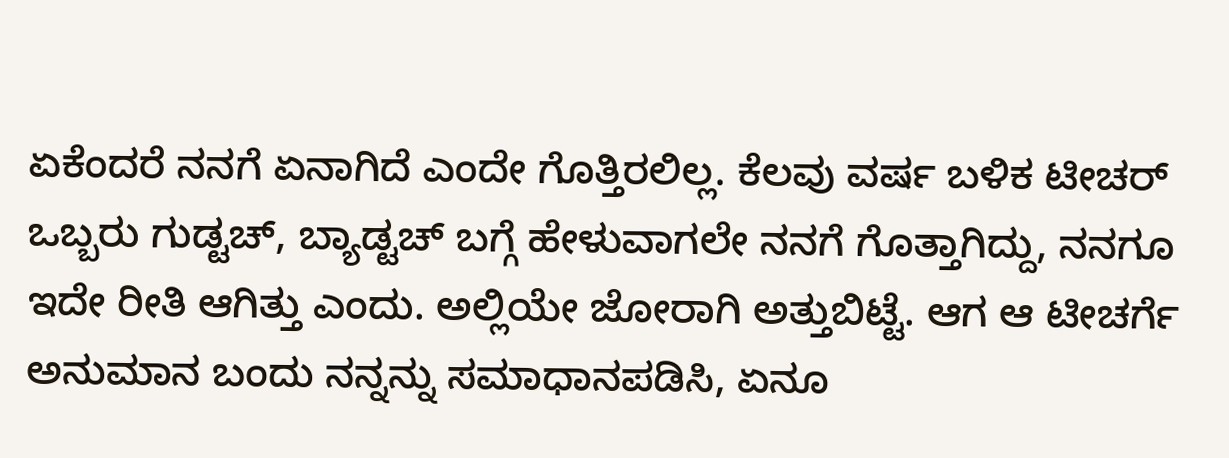ಏಕೆಂದರೆ ನನಗೆ ಏನಾಗಿದೆ ಎಂದೇ ಗೊತ್ತಿರಲಿಲ್ಲ. ಕೆಲವು ವರ್ಷ ಬಳಿಕ ಟೀಚರ್ ಒಬ್ಬರು ಗುಡ್ಟಚ್, ಬ್ಯಾಡ್ಟಚ್ ಬಗ್ಗೆ ಹೇಳುವಾಗಲೇ ನನಗೆ ಗೊತ್ತಾಗಿದ್ದು, ನನಗೂ ಇದೇ ರೀತಿ ಆಗಿತ್ತು ಎಂದು. ಅಲ್ಲಿಯೇ ಜೋರಾಗಿ ಅತ್ತುಬಿಟ್ಟೆ. ಆಗ ಆ ಟೀಚರ್ಗೆ ಅನುಮಾನ ಬಂದು ನನ್ನನ್ನು ಸಮಾಧಾನಪಡಿಸಿ, ಏನೂ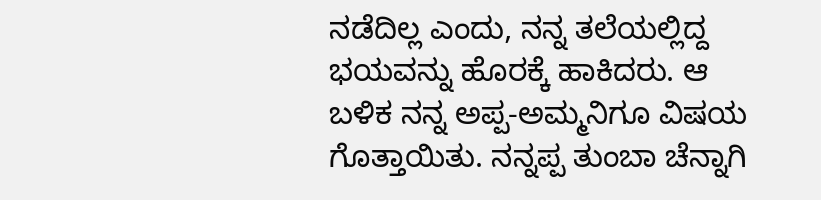ನಡೆದಿಲ್ಲ ಎಂದು, ನನ್ನ ತಲೆಯಲ್ಲಿದ್ದ ಭಯವನ್ನು ಹೊರಕ್ಕೆ ಹಾಕಿದರು. ಆ ಬಳಿಕ ನನ್ನ ಅಪ್ಪ-ಅಮ್ಮನಿಗೂ ವಿಷಯ ಗೊತ್ತಾಯಿತು. ನನ್ನಪ್ಪ ತುಂಬಾ ಚೆನ್ನಾಗಿ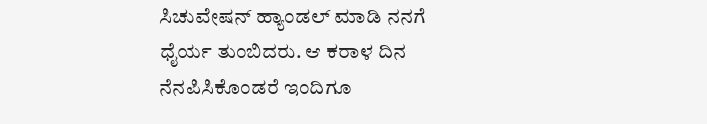ಸಿಚುವೇಷನ್ ಹ್ಯಾಂಡಲ್ ಮಾಡಿ ನನಗೆ ಧೈರ್ಯ ತುಂಬಿದರು. ಆ ಕರಾಳ ದಿನ ನೆನಪಿಸಿಕೊಂಡರೆ ಇಂದಿಗೂ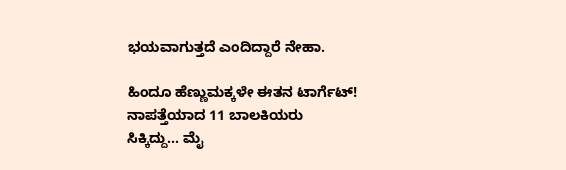ಭಯವಾಗುತ್ತದೆ ಎಂದಿದ್ದಾರೆ ನೇಹಾ.

ಹಿಂದೂ ಹೆಣ್ಣುಮಕ್ಕಳೇ ಈತನ ಟಾರ್ಗೆಟ್! ನಾಪತ್ತೆಯಾದ 11 ಬಾಲಕಿಯರು ಸಿಕ್ಕಿದ್ದು... ಮೈ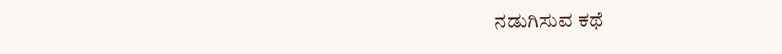ನಡುಗಿಸುವ ಕಥೆ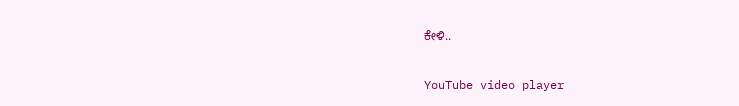ಕೇಳಿ..

YouTube video player